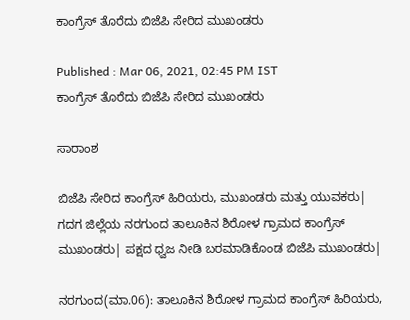ಕಾಂಗ್ರೆಸ್‌ ತೊರೆದು ಬಿಜೆಪಿ ಸೇರಿದ ಮುಖಂಡರು

Published : Mar 06, 2021, 02:45 PM IST
ಕಾಂಗ್ರೆಸ್‌ ತೊರೆದು ಬಿಜೆಪಿ ಸೇರಿದ ಮುಖಂಡರು

ಸಾರಾಂಶ

ಬಿಜೆಪಿ ಸೇರಿದ ಕಾಂಗ್ರೆಸ್‌ ಹಿರಿಯರು, ಮುಖಂಡರು ಮತ್ತು ಯುವಕರು| ಗದಗ ಜಿಲ್ಲೆಯ ನರಗುಂದ ತಾಲೂಕಿನ ಶಿರೋಳ ಗ್ರಾಮದ ಕಾಂಗ್ರೆಸ್‌ ಮುಖಂಡರು| ಪಕ್ಷದ ಧ್ವಜ ನೀಡಿ ಬರಮಾಡಿಕೊಂಡ ಬಿಜೆಪಿ ಮುಖಂಡರು|

ನರಗುಂದ(ಮಾ.06): ತಾಲೂಕಿನ ಶಿರೋಳ ಗ್ರಾಮದ ಕಾಂಗ್ರೆಸ್‌ ಹಿರಿಯರು,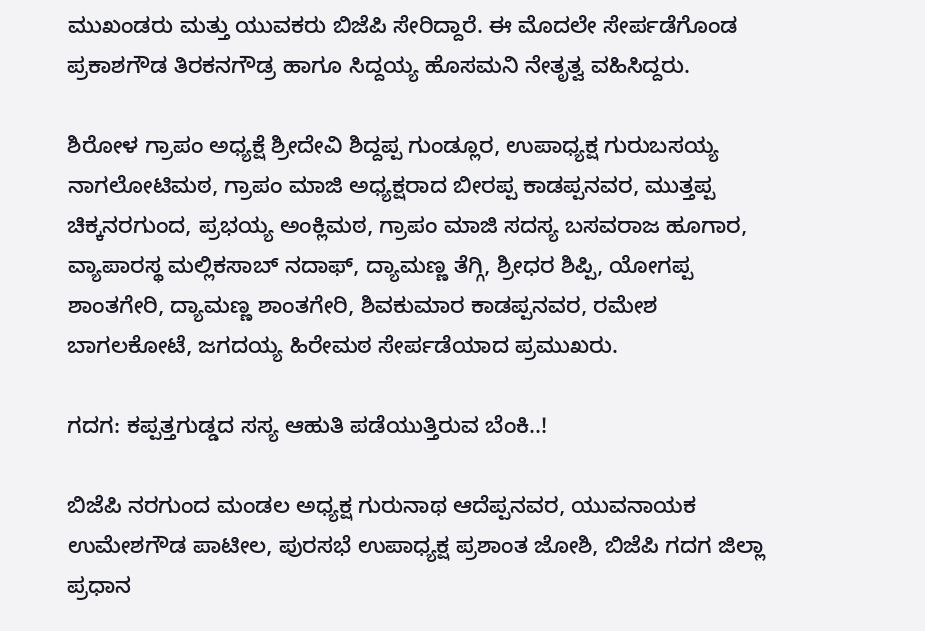ಮುಖಂಡರು ಮತ್ತು ಯುವಕರು ಬಿಜೆಪಿ ಸೇರಿದ್ದಾರೆ. ಈ ಮೊದಲೇ ಸೇರ್ಪಡೆಗೊಂಡ ಪ್ರಕಾಶಗೌಡ ತಿರಕನಗೌಡ್ರ ಹಾಗೂ ಸಿದ್ದಯ್ಯ ಹೊಸಮನಿ ನೇತೃತ್ವ ವಹಿಸಿದ್ದರು.

ಶಿರೋಳ ಗ್ರಾಪಂ ಅಧ್ಯಕ್ಷೆ ಶ್ರೀದೇವಿ ಶಿದ್ದಪ್ಪ ಗುಂಡ್ಲೂರ, ಉಪಾಧ್ಯಕ್ಷ ಗುರುಬಸಯ್ಯ ನಾಗಲೋಟಿಮಠ, ಗ್ರಾಪಂ ಮಾಜಿ ಅಧ್ಯಕ್ಷರಾದ ಬೀರಪ್ಪ ಕಾಡಪ್ಪನವರ, ಮುತ್ತಪ್ಪ ಚಿಕ್ಕನರಗುಂದ, ಪ್ರಭಯ್ಯ ಅಂಕ್ಲಿಮಠ, ಗ್ರಾಪಂ ಮಾಜಿ ಸದಸ್ಯ ಬಸವರಾಜ ಹೂಗಾರ, ವ್ಯಾಪಾರಸ್ಥ ಮಲ್ಲಿಕಸಾಬ್‌ ನದಾಫ್‌, ದ್ಯಾಮಣ್ಣ ತೆಗ್ಗಿ, ಶ್ರೀಧರ ಶಿಪ್ಪಿ, ಯೋಗಪ್ಪ ಶಾಂತಗೇರಿ, ದ್ಯಾಮಣ್ಣ ಶಾಂತಗೇರಿ, ಶಿವಕುಮಾರ ಕಾಡಪ್ಪನವರ, ರಮೇಶ ಬಾಗಲಕೋಟೆ, ಜಗದಯ್ಯ ಹಿರೇಮಠ ಸೇರ್ಪಡೆಯಾದ ಪ್ರಮುಖರು.

ಗದಗ: ಕಪ್ಪತ್ತಗುಡ್ಡದ ಸಸ್ಯ ಆಹುತಿ ಪಡೆಯುತ್ತಿರುವ ಬೆಂಕಿ..!

ಬಿಜೆಪಿ ನರಗುಂದ ಮಂಡಲ ಅಧ್ಯಕ್ಷ ಗುರುನಾಥ ಆದೆಪ್ಪನವರ, ಯುವನಾಯಕ ಉಮೇಶಗೌಡ ಪಾಟೀಲ, ಪುರಸಭೆ ಉಪಾಧ್ಯಕ್ಷ ಪ್ರಶಾಂತ ಜೋಶಿ, ಬಿಜೆಪಿ ಗದಗ ಜಿಲ್ಲಾ ಪ್ರಧಾನ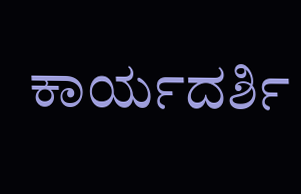ಕಾರ್ಯದರ್ಶಿ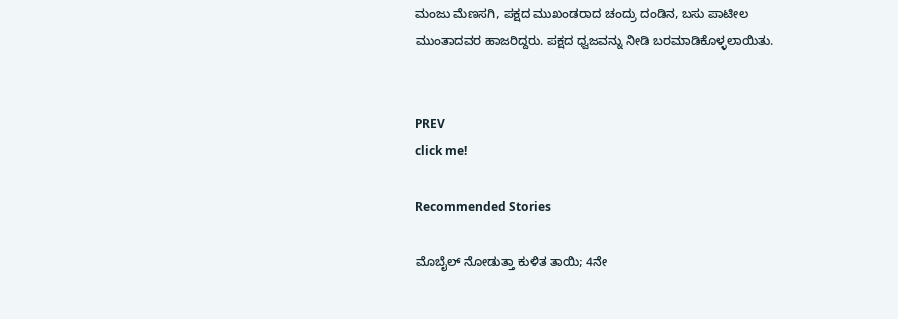ಮಂಜು ಮೆಣಸಗಿ, ಪಕ್ಷದ ಮುಖಂಡರಾದ ಚಂದ್ರು ದಂಡಿನ, ಬಸು ಪಾಟೀಲ ಮುಂತಾದವರ ಹಾಜರಿದ್ದರು. ಪಕ್ಷದ ಧ್ವಜವನ್ನು ನೀಡಿ ಬರಮಾಡಿಕೊಳ್ಳಲಾಯಿತು.


PREV
click me!

Recommended Stories

ಮೊಬೈಲ್ ನೋಡುತ್ತಾ ಕುಳಿತ ತಾಯಿ; 4ನೇ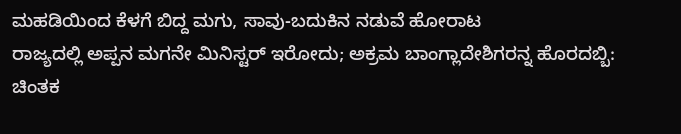ಮಹಡಿಯಿಂದ ಕೆಳಗೆ ಬಿದ್ದ ಮಗು, ಸಾವು-ಬದುಕಿನ ನಡುವೆ ಹೋರಾಟ
ರಾಜ್ಯದಲ್ಲಿ ಅಪ್ಪನ ಮಗನೇ ಮಿನಿಸ್ಟರ್ ಇರೋದು; ಅಕ್ರಮ ಬಾಂಗ್ಲಾದೇಶಿಗರನ್ನ ಹೊರದಬ್ಬಿ: ಚಿಂತಕ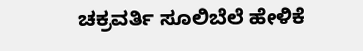ಚಕ್ರವರ್ತಿ ಸೂಲಿಬೆಲೆ ಹೇಳಿಕೆ